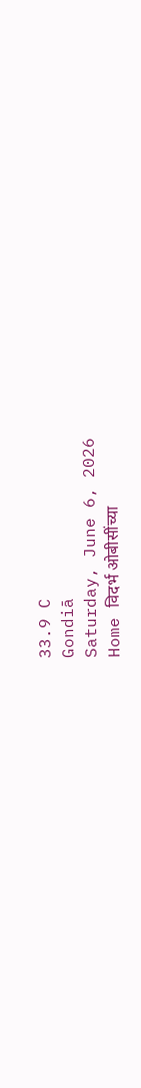33.9 C
Gondiā
Saturday, June 6, 2026
Home विदर्भ ओबीसींच्या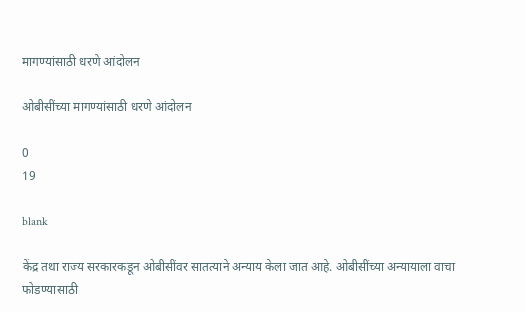मागण्यांसाठी धरणे आंदोलन

ओबीसींच्या मागण्यांसाठी धरणे आंदोलन

0
19

blank

केंद्र तथा राज्य सरकारकडून ओबीसींवर सातत्याने अन्याय केला जात आहे. ओबीसींच्या अन्यायाला वाचा फोडण्यासाठी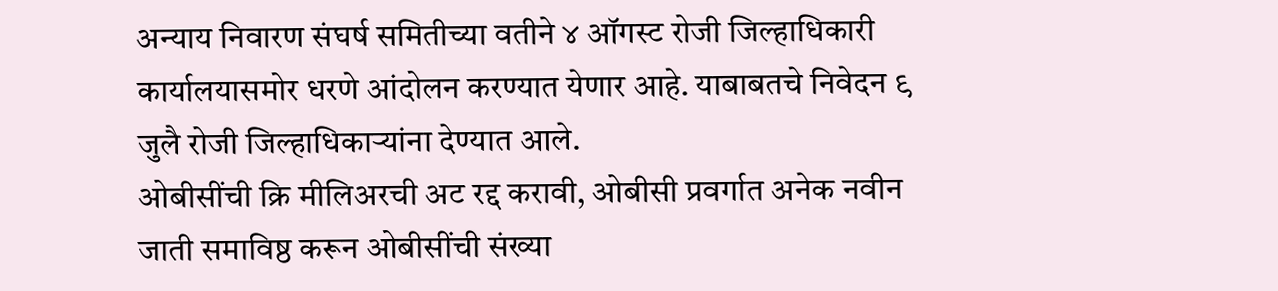अन्याय निवारण संघर्ष समितीच्या वतीने ४ ऑगस्ट रोजी जिल्हाधिकारी कार्यालयासमोर धरणे आंदोलन करण्यात येणार आहे. याबाबतचे निवेदन ९ जुलै रोजी जिल्हाधिकार्‍यांना देण्यात आले.
ओबीसींची क्रि मीलिअरची अट रद्द करावी, ओबीसी प्रवर्गात अनेक नवीन जाती समाविष्ठ करून ओबीसींची संख्या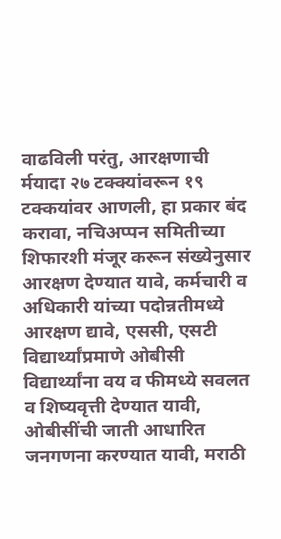वाढविली परंतु, आरक्षणाची र्मयादा २७ टक्क्यांवरून १९ टक्कयांवर आणली, हा प्रकार बंद करावा, नचिअप्पन समितीच्या शिफारशी मंजूर करून संख्येनुसार आरक्षण देण्यात यावे, कर्मचारी व अधिकारी यांच्या पदोन्नतीमध्ये आरक्षण द्यावे, एससी, एसटी विद्यार्थ्यांप्रमाणे ओबीसी विद्यार्थ्यांना वय व फीमध्ये सवलत व शिष्यवृत्ती देण्यात यावी, ओबीसींची जाती आधारित जनगणना करण्यात यावी, मराठी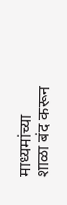माध्यमांच्या शाळा बंद करून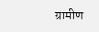ग्रामीण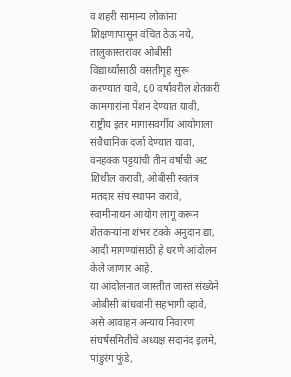व शहरी सामान्य लोकांना शिक्षणापासून वंचित ठेऊ नये, तालुकास्तरावर ओबीसी विद्यार्थ्यांसाठी वसतीगृह सुरू करण्यात यावे, ६0 वर्षांवरील शेतकरी कामगारांना पेंशन देण्यात यावी, राष्ट्रीय इतर मागासवर्गीय आयोगाला संवैधानिक दर्जा देण्यात यावा, वनहक्क पट्टयांची तीन वर्षांची अट शिथील करावी, ओबीसी स्वतंत्र मतदार संघ स्थापन करावे, स्वामीनाथन आयोग लागू करून शेतकर्‍यांना शंभर टक्के अनुदान द्या, आदी मागण्यांसाठी हे धरणे आंदोलन केले जाणार आहे.
या आंदोलनात जास्तीत जास्त संख्येने ओबीसी बांधवांनी सहभागी व्हावे, असे आवाहन अन्याय निवारण संघर्षसमितीचे अध्यक्ष सदानंद इलमे, पांडुरंग फुंडे,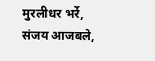मुरलीधर भर्रे, संजय आजबले,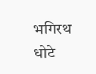भगिरथ धोटे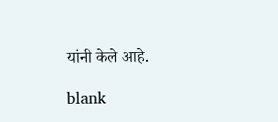यांनी केले आहे.

blank